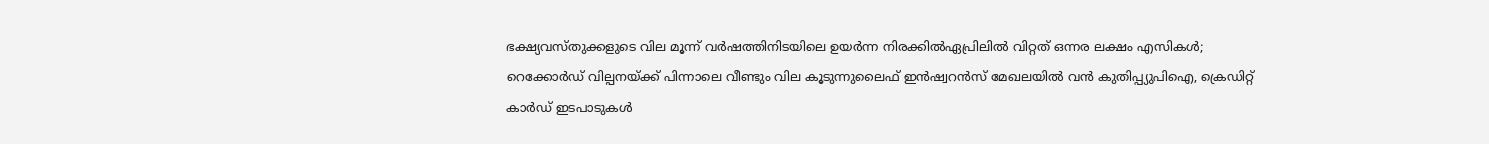ഭക്ഷ്യവസ്തുക്കളുടെ വില മൂന്ന് വ‍ർഷത്തിനിടയിലെ ഉയ‍ർന്ന നിരക്കിൽഏപ്രിലില്‍ വിറ്റത് ഒന്നര ലക്ഷം എസികള്‍; റെക്കോര്‍ഡ് വില്പനയ്ക്ക് പിന്നാലെ വീണ്ടും വില കൂടുന്നുലൈഫ് ഇന്‍ഷ്വറന്‍സ് മേഖലയില്‍ വന്‍ കുതിപ്പ്യുപിഐ, ക്രെഡിറ്റ് കാർഡ് ഇടപാടുകൾ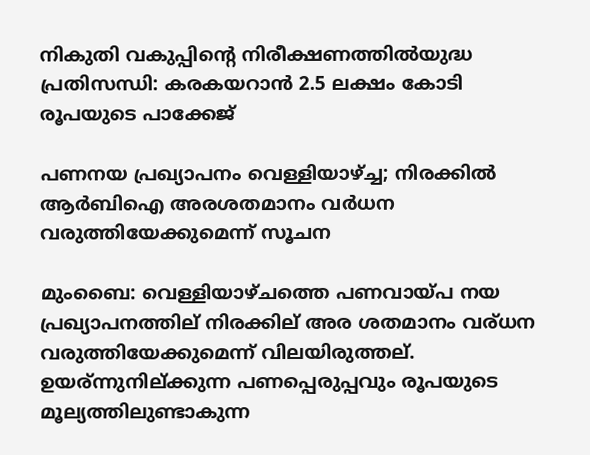നികുതി വകുപ്പിന്റെ നിരീക്ഷണത്തിൽയുദ്ധ പ്രതിസന്ധി: കരകയറാൻ 2.5 ലക്ഷം കോടി രൂപയുടെ പാക്കേജ്

പണനയ പ്രഖ്യാപനം വെള്ളിയാഴ്ച്ച; നിരക്കിൽ ആർബിഐ അരശതമാനം വര്‍ധന വരുത്തിയേക്കുമെന്ന് സൂചന

മുംബൈ: വെള്ളിയാഴ്ചത്തെ പണവായ്പ നയ പ്രഖ്യാപനത്തില് നിരക്കില് അര ശതമാനം വര്ധന വരുത്തിയേക്കുമെന്ന് വിലയിരുത്തല്. ഉയര്ന്നുനില്ക്കുന്ന പണപ്പെരുപ്പവും രൂപയുടെ മൂല്യത്തിലുണ്ടാകുന്ന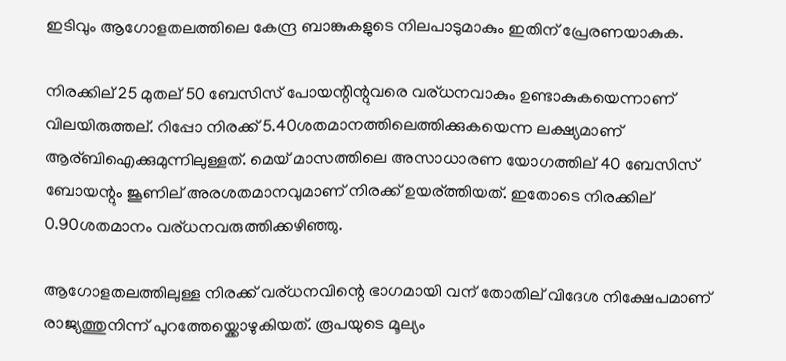ഇടിവും ആഗോളതലത്തിലെ കേന്ദ്ര ബാങ്കുകളുടെ നിലപാടുമാകും ഇതിന് പ്രേരണയാകുക.

നിരക്കില് 25 മുതല് 50 ബേസിസ് പോയന്റിന്റുവരെ വര്ധനവാകും ഉണ്ടാകുകയെന്നാണ് വിലയിരുത്തല്. റിപ്പോ നിരക്ക് 5.40ശതമാനത്തിലെത്തിക്കുകയെന്ന ലക്ഷ്യമാണ് ആര്ബിഐക്കുമുന്നിലുള്ളത്. മെയ് മാസത്തിലെ അസാധാരണ യോഗത്തില് 40 ബേസിസ് ബോയന്റും ജൂണില് അരശതമാനവുമാണ് നിരക്ക് ഉയര്ത്തിയത്. ഇതോടെ നിരക്കില് 0.90ശതമാനം വര്ധനവരുത്തിക്കഴിഞ്ഞു.

ആഗോളതലത്തിലുള്ള നിരക്ക് വര്ധനവിന്റെ ഭാഗമായി വന് തോതില് വിദേശ നിക്ഷേപമാണ് രാജ്യത്തുനിന്ന് പുറത്തേയ്ക്കൊഴുകിയത്. രൂപയുടെ മൂല്യം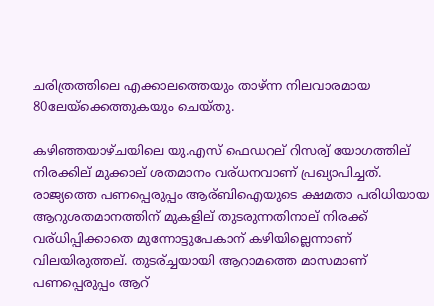ചരിത്രത്തിലെ എക്കാലത്തെയും താഴ്ന്ന നിലവാരമായ 80ലേയ്ക്കെത്തുകയും ചെയ്തു.

കഴിഞ്ഞയാഴ്ചയിലെ യു.എസ് ഫെഡറല് റിസര്വ് യോഗത്തില് നിരക്കില് മുക്കാല് ശതമാനം വര്ധനവാണ് പ്രഖ്യാപിച്ചത്. രാജ്യത്തെ പണപ്പെരുപ്പം ആര്ബിഐയുടെ ക്ഷമതാ പരിധിയായ ആറുശതമാനത്തിന് മുകളില് തുടരുന്നതിനാല് നിരക്ക് വര്ധിപ്പിക്കാതെ മുന്നോട്ടുപേകാന് കഴിയില്ലെന്നാണ് വിലയിരുത്തല്. തുടര്ച്ചയായി ആറാമത്തെ മാസമാണ് പണപ്പെരുപ്പം ആറ്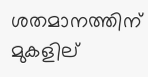ശതമാനത്തിന് മുകളില്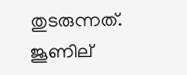തുടരുന്നത്. ജൂണില്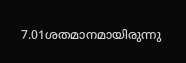7.01ശതമാനമായിരുന്നു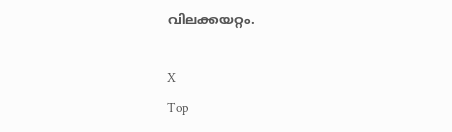വിലക്കയറ്റം.

X
Top